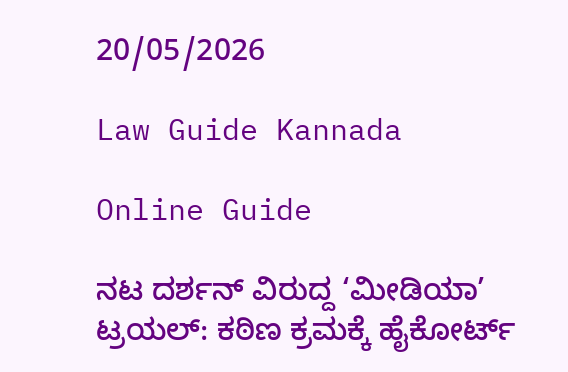20/05/2026

Law Guide Kannada

Online Guide

ನಟ ದರ್ಶನ್ ವಿರುದ್ದ ‘ಮೀಡಿಯಾ’ ಟ್ರಯಲ್: ಕಠಿಣ ಕ್ರಮಕ್ಕೆ ಹೈಕೋರ್ಟ್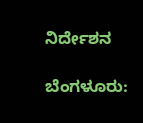ನಿರ್ದೇಶನ

ಬೆಂಗಳೂರು: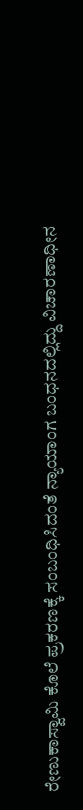ರೇಣುಕಾಸ್ವಾಮಿ ಕೊಲೆ ಪ್ರಕರಣಕ್ಕೆ ಸಂಬಂಧಿಸಿದಂತೆ ನ್ಯಾಯಾಂಗ ಬಂಧನದಲ್ಲಿದ್ದು ವಿಚಾರಣಾಧೀನ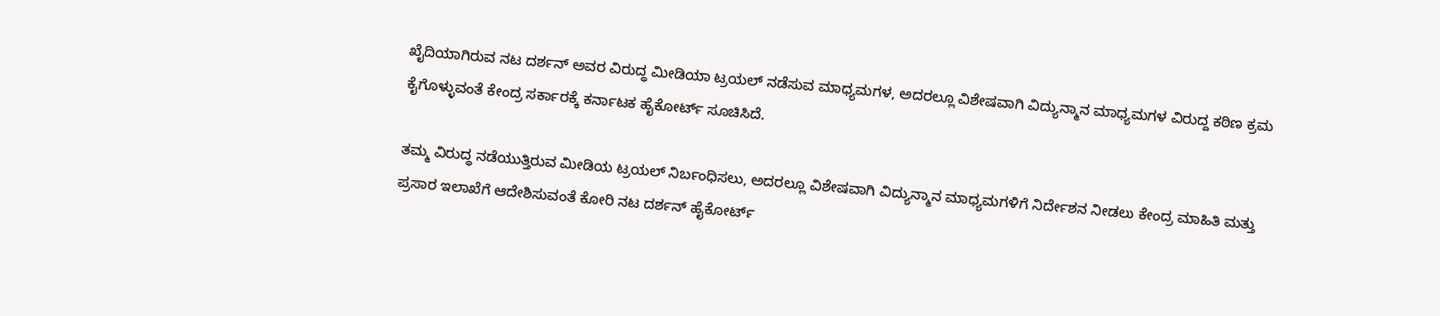ಖೈದಿಯಾಗಿರುವ ನಟ ದರ್ಶನ್ ಅವರ ವಿರುದ್ಧ ಮೀಡಿಯಾ ಟ್ರಯಲ್ ನಡೆಸುವ ಮಾಧ್ಯಮಗಳ, ಅದರಲ್ಲೂ ವಿಶೇಷವಾಗಿ ವಿದ್ಯುನ್ಮಾನ ಮಾಧ್ಯಮಗಳ ವಿರುದ್ದ ಕಠಿಣ ಕ್ರಮ ಕೈಗೊಳ್ಳುವಂತೆ ಕೇಂದ್ರ ಸರ್ಕಾರಕ್ಕೆ ಕರ್ನಾಟಕ ಹೈಕೋರ್ಟ್ ಸೂಚಿಸಿದೆ.

ತಮ್ಮ ವಿರುದ್ಧ ನಡೆಯುತ್ತಿರುವ ಮೀಡಿಯ ಟ್ರಯಲ್ ನಿರ್ಬಂಧಿಸಲು, ಅದರಲ್ಲೂ ವಿಶೇಷವಾಗಿ ವಿದ್ಯುನ್ಮಾನ ಮಾಧ್ಯಮಗಳಿಗೆ ನಿರ್ದೇಶನ ನೀಡಲು ಕೇಂದ್ರ ಮಾಹಿತಿ ಮತ್ತು ಪ್ರಸಾರ ಇಲಾಖೆಗೆ ಆದೇಶಿಸುವಂತೆ ಕೋರಿ ನಟ ದರ್ಶನ್ ಹೈಕೋರ್ಟ್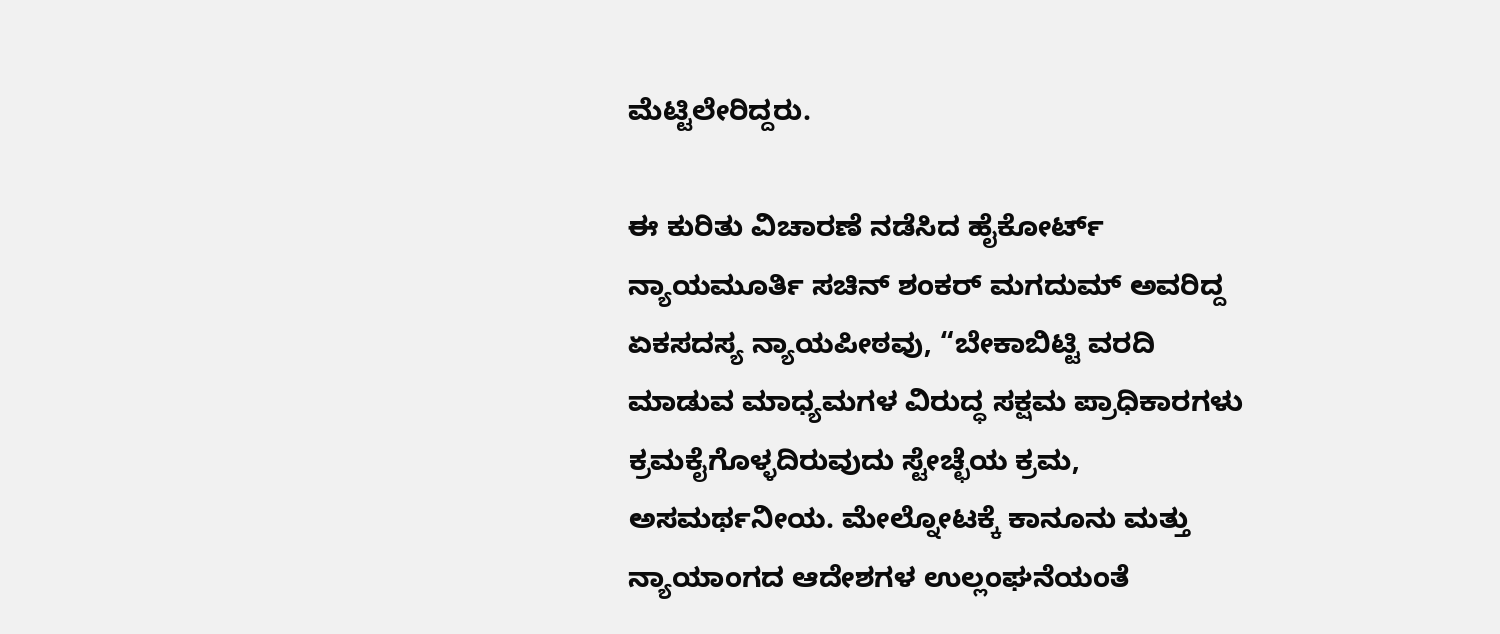ಮೆಟ್ಟಿಲೇರಿದ್ದರು.

ಈ ಕುರಿತು ವಿಚಾರಣೆ ನಡೆಸಿದ ಹೈಕೋರ್ಟ್ ನ್ಯಾಯಮೂರ್ತಿ ಸಚಿನ್ ಶಂಕರ್ ಮಗದುಮ್ ಅವರಿದ್ದ ಏಕಸದಸ್ಯ ನ್ಯಾಯಪೀಠವು, “ಬೇಕಾಬಿಟ್ಟಿ ವರದಿ ಮಾಡುವ ಮಾಧ್ಯಮಗಳ ವಿರುದ್ಧ ಸಕ್ಷಮ ಪ್ರಾಧಿಕಾರಗಳು ಕ್ರಮಕೈಗೊಳ್ಳದಿರುವುದು ಸ್ಟೇಚ್ಛೆಯ ಕ್ರಮ, ಅಸಮರ್ಥನೀಯ. ಮೇಲ್ನೋಟಕ್ಕೆ ಕಾನೂನು ಮತ್ತು ನ್ಯಾಯಾಂಗದ ಆದೇಶಗಳ ಉಲ್ಲಂಘನೆಯಂತೆ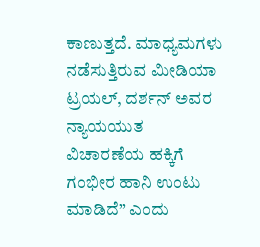ಕಾಣುತ್ತದೆ. ಮಾಧ್ಯಮಗಳು ನಡೆಸುತ್ತಿರುವ ಮೀಡಿಯಾ ಟ್ರಯಲ್, ದರ್ಶನ್ ಅವರ ನ್ಯಾಯಯುತ ವಿಚಾರಣೆಯ ಹಕ್ಕಿಗೆ ಗಂಭೀರ ಹಾನಿ ಉಂಟು ಮಾಡಿದೆ” ಎಂದು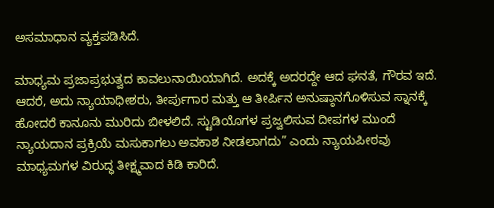ಅಸಮಾಧಾನ ವ್ಯಕ್ತಪಡಿಸಿದೆ.

ಮಾಧ್ಯಮ ಪ್ರಜಾಪ್ರಭುತ್ವದ ಕಾವಲುನಾಯಿಯಾಗಿದೆ. ಅದಕ್ಕೆ ಅದರದ್ದೇ ಆದ ಘನತೆ, ಗೌರವ ಇದೆ. ಆದರೆ, ಅದು ನ್ಯಾಯಾಧೀಶರು, ತೀರ್ಪುಗಾರ ಮತ್ತು ಆ ತೀರ್ಪಿನ ಅನುಷ್ಠಾನಗೊಳಿಸುವ ಸ್ನಾನಕ್ಕೆ ಹೋದರೆ ಕಾನೂನು ಮುರಿದು ಬೀಳಲಿದೆ. ಸ್ಟುಡಿಯೊಗಳ ಪ್ರಜ್ವಲಿಸುವ ದೀಪಗಳ ಮುಂದೆ ನ್ಯಾಯದಾನ ಪ್ರಕ್ರಿಯೆ ಮಸುಕಾಗಲು ಅವಕಾಶ ನೀಡಲಾಗದು” ಎಂದು ನ್ಯಾಯಪೀಠವು ಮಾಧ್ಯಮಗಳ ವಿರುದ್ಧ ತೀಕ್ಷ್ಮವಾದ ಕಿಡಿ ಕಾರಿದೆ.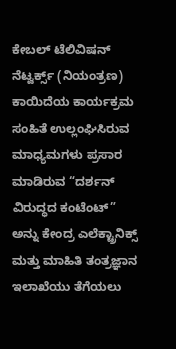ಕೇಬಲ್ ಟೆಲಿವಿಷನ್ ನೆಟ್ವರ್ಕ್ಸ್ (ನಿಯಂತ್ರಣ) ಕಾಯಿದೆಯ ಕಾರ್ಯಕ್ರಮ ಸಂಹಿತೆ ಉಲ್ಲಂಘಿಸಿರುವ ಮಾಧ್ಯಮಗಳು ಪ್ರಸಾರ ಮಾಡಿರುವ “ದರ್ಶನ್ ವಿರುದ್ಧದ ಕಂಟೆಂಟ್” ಅನ್ನು ಕೇಂದ್ರ ಎಲೆಕ್ಟ್ರಾನಿಕ್ಸ್ ಮತ್ತು ಮಾಹಿತಿ ತಂತ್ರಜ್ಞಾನ ಇಲಾಖೆಯು ತೆಗೆಯಲು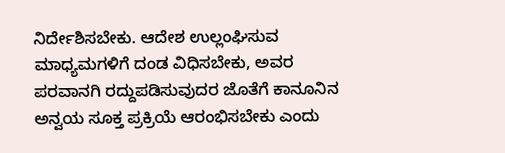ನಿರ್ದೇಶಿಸಬೇಕು. ಆದೇಶ ಉಲ್ಲಂಘಿಸುವ ಮಾಧ್ಯಮಗಳಿಗೆ ದಂಡ ವಿಧಿಸಬೇಕು, ಅವರ ಪರವಾನಗಿ ರದ್ದುಪಡಿಸುವುದರ ಜೊತೆಗೆ ಕಾನೂನಿನ ಅನ್ವಯ ಸೂಕ್ತ ಪ್ರಕ್ರಿಯೆ ಆರಂಭಿಸಬೇಕು ಎಂದು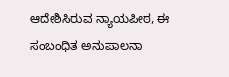ಆದೇಶಿಸಿರುವ ನ್ಯಾಯಪೀಠ, ಈ ಸಂಬಂಧಿತ ಅನುಪಾಲನಾ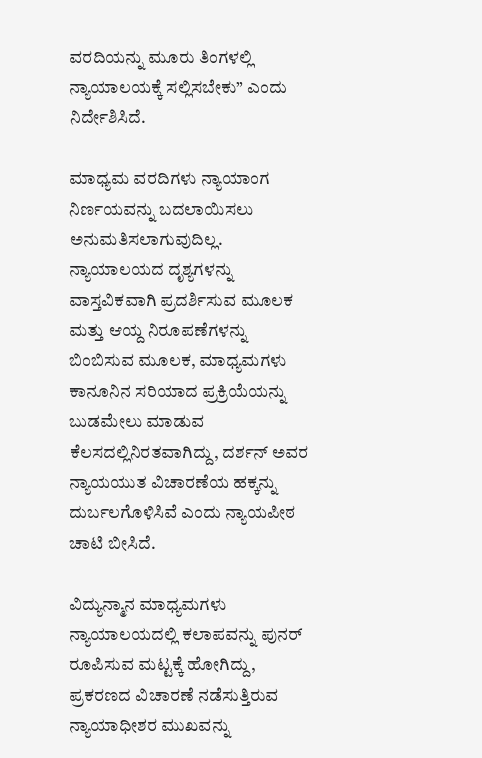ವರದಿಯನ್ನು ಮೂರು ತಿಂಗಳಲ್ಲಿ ನ್ಯಾಯಾಲಯಕ್ಕೆ ಸಲ್ಲಿಸಬೇಕು” ಎಂದು ನಿರ್ದೇಶಿಸಿದೆ.

ಮಾಧ್ಯಮ ವರದಿಗಳು ನ್ಯಾಯಾಂಗ ನಿರ್ಣಯವನ್ನು ಬದಲಾಯಿಸಲು ಅನುಮತಿಸಲಾಗುವುದಿಲ್ಲ. ನ್ಯಾಯಾಲಯದ ದೃಶ್ಯಗಳನ್ನು ವಾಸ್ತವಿಕವಾಗಿ ಪ್ರದರ್ಶಿಸುವ ಮೂಲಕ ಮತ್ತು ಆಯ್ದ ನಿರೂಪಣೆಗಳನ್ನು ಬಿಂಬಿಸುವ ಮೂಲಕ, ಮಾಧ್ಯಮಗಳು ಕಾನೂನಿನ ಸರಿಯಾದ ಪ್ರಕ್ರಿಯೆಯನ್ನು ಬುಡಮೇಲು ಮಾಡುವ ಕೆಲಸದಲ್ಲಿನಿರತವಾಗಿದ್ದು, ದರ್ಶನ್ ಅವರ ನ್ಯಾಯಯುತ ವಿಚಾರಣೆಯ ಹಕ್ಕನ್ನು ದುರ್ಬಲಗೊಳಿಸಿವೆ ಎಂದು ನ್ಯಾಯಪೀಠ ಚಾಟಿ ಬೀಸಿದೆ.

ವಿದ್ಯುನ್ಮಾನ ಮಾಧ್ಯಮಗಳು ನ್ಯಾಯಾಲಯದಲ್ಲಿ ಕಲಾಪವನ್ನು ಪುನರ್ ರೂಪಿಸುವ ಮಟ್ಟಕ್ಕೆ ಹೋಗಿದ್ದು, ಪ್ರಕರಣದ ವಿಚಾರಣೆ ನಡೆಸುತ್ತಿರುವ ನ್ಯಾಯಾಧೀಶರ ಮುಖವನ್ನು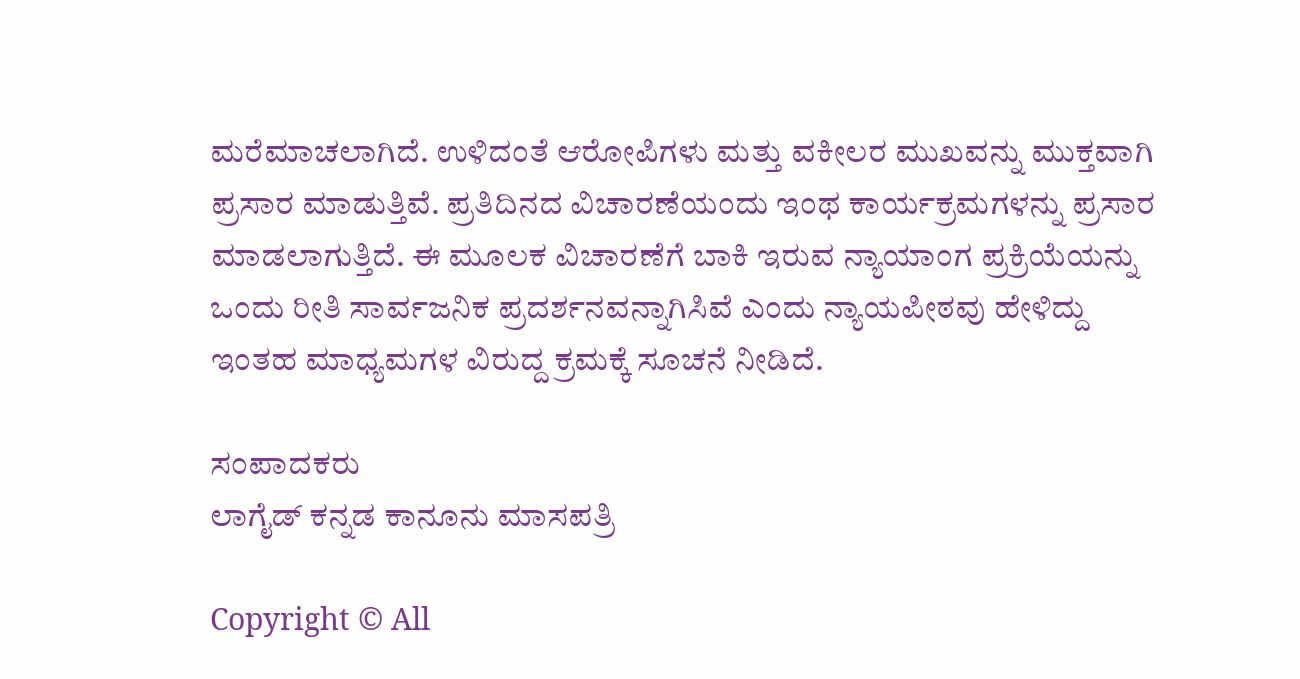ಮರೆಮಾಚಲಾಗಿದೆ. ಉಳಿದಂತೆ ಆರೋಪಿಗಳು ಮತ್ತು ವಕೀಲರ ಮುಖವನ್ನು ಮುಕ್ತವಾಗಿ ಪ್ರಸಾರ ಮಾಡುತ್ತಿವೆ. ಪ್ರತಿದಿನದ ವಿಚಾರಣೆಯಂದು ಇಂಥ ಕಾರ್ಯಕ್ರಮಗಳನ್ನು ಪ್ರಸಾರ ಮಾಡಲಾಗುತ್ತಿದೆ. ಈ ಮೂಲಕ ವಿಚಾರಣೆಗೆ ಬಾಕಿ ಇರುವ ನ್ಯಾಯಾಂಗ ಪ್ರಕ್ರಿಯೆಯನ್ನು ಒಂದು ರೀತಿ ಸಾರ್ವಜನಿಕ ಪ್ರದರ್ಶನವನ್ನಾಗಿಸಿವೆ ಎಂದು ನ್ಯಾಯಪೀಠವು ಹೇಳಿದ್ದು ಇಂತಹ ಮಾಧ್ಯಮಗಳ ವಿರುದ್ದ ಕ್ರಮಕ್ಕೆ ಸೂಚನೆ ನೀಡಿದೆ.

ಸಂಪಾದಕರು
ಲಾಗೈಡ್ ಕನ್ನಡ‌ ಕಾನೂನು ಮಾಸಪತ್ರಿ

Copyright © All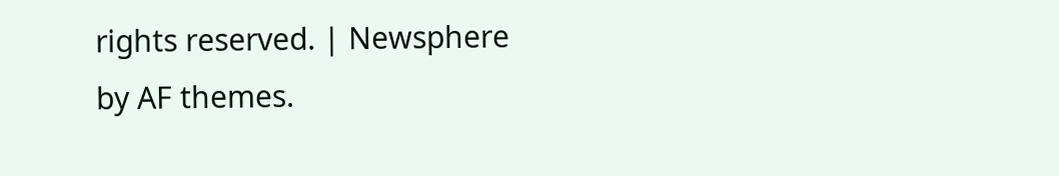rights reserved. | Newsphere by AF themes.